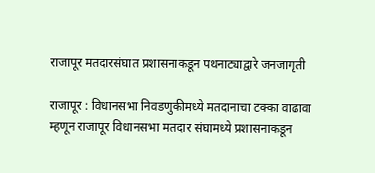राजापूर मतदारसंघात प्रशासनाकडून पथनाट्याद्वारे जनजागृती

राजापूर : विधानसभा निवडणुकीमध्ये मतदानाचा टक्का वाढावा म्हणून राजापूर विधानसभा मतदार संघामध्ये प्रशासनाकडून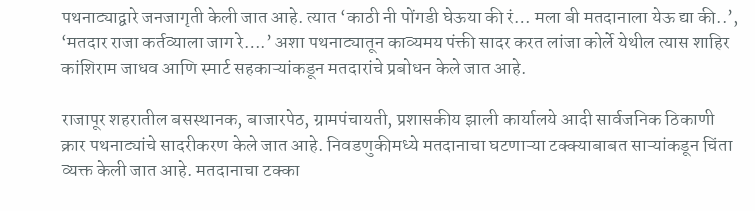पथनाट्याद्वारे जनजागृती केली जात आहे. त्यात ‘काठी नी पोंगडी घेऊया की रं… मला बी मतदानाला येऊ द्या की..’, ‘मतदार राजा कर्तव्याला जाग रे….’ अशा पथनाट्यातून काव्यमय पंक्ती सादर करत लांजा कोर्ले येथील त्यास शाहिर कांशिराम जाधव आणि स्मार्ट सहकाऱ्यांकडून मतदारांचे प्रबोधन केले जात आहे.

राजापूर शहरातील बसस्थानक, बाजारपेठ, ग्रामपंचायती, प्रशासकीय झाली कार्यालये आदी सार्वजनिक ठिकाणी क्रार पथनाट्यांचे सादरीकरण केले जात आहे. निवडणुकीमध्ये मतदानाचा घटणाऱ्या टक्क्याबाबत साऱ्यांकडून चिंता व्यक्त केली जात आहे. मतदानाचा टक्का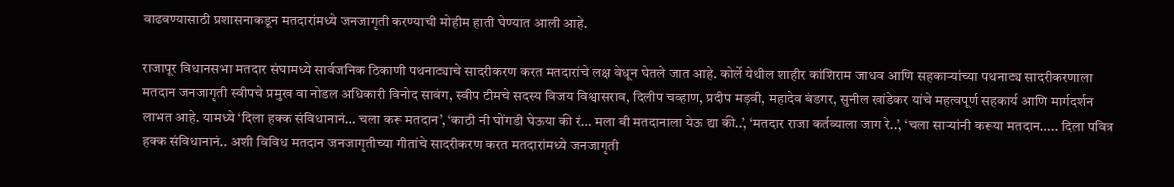वाढवण्यासाठी प्रशासनाकडून मतदारांमध्ये जनजागृती करण्याची मोहीम हाती घेण्यात आली आहे.

राजापूर विधानसभा मतदार संघामध्ये सार्वजनिक ठिकाणी पथनाट्याचे सादरीकरण करत मतदारांचे लक्ष वेधून घेतले जात आहे. कोर्ले येथील शाहीर कांशिराम जाधव आणि सहकाऱ्यांच्या पथनाट्य सादरीकरणाला मतदान जनजागृती स्वीपचे प्रमुख वा नोडल अधिकारी विनोद सावंग, स्वीप टीमचे सदस्य विजय विश्वासराव, दिलीप चव्हाण, प्रदीप मड़वी, महादेव बंडगर, सुनील खांडेकर यांचे महत्वपूर्ण सहकार्य आणि मार्गदर्शन लाभत आहे. यामध्ये ‘दिला हक्क संविधानानं… चला करू मतदान’, ‘काठी नी घोंगडी घेऊया की रं… मला बी मतदानाला येऊ द्या की..’, ‘मतदार राजा कर्तव्याला जाग रे..’, ‘चला साऱ्यांनी करूया मतदान….. दिला पवित्र हक्क संविधानानं.. अशी विविध मतदान जनजागृतीच्या गीतांचे सादरीकरण करत मतदारांमध्ये जनजागृती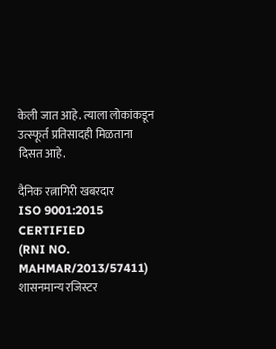केली जात आहे. त्याला लोकांकडून उत्स्फूर्त प्रतिसादही मिळताना दिसत आहे.

दैनिक रत्नागिरी खबरदार
ISO 9001:2015 CERTIFIED
(RNI NO. MAHMAR/2013/57411)
शासनमान्य रजिस्टर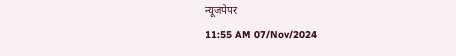न्यूजपेपर
11:55 AM 07/Nov/2024